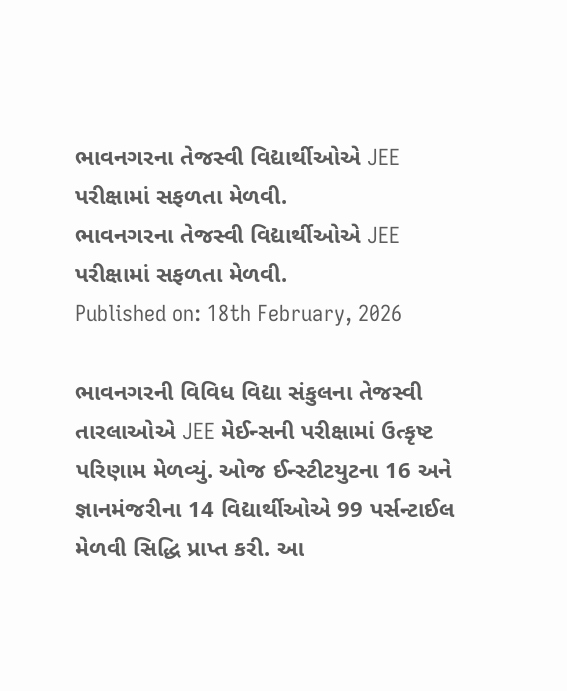ભાવનગરના તેજસ્વી વિદ્યાર્થીઓએ JEE પરીક્ષામાં સફળતા મેળવી.
ભાવનગરના તેજસ્વી વિદ્યાર્થીઓએ JEE પરીક્ષામાં સફળતા મેળવી.
Published on: 18th February, 2026

ભાવનગરની વિવિધ વિદ્યા સંકુલના તેજસ્વી તારલાઓએ JEE મેઈન્સની પરીક્ષામાં ઉત્કૃષ્ટ પરિણામ મેળવ્યું. ઓજ ઈન્સ્ટીટયુટના 16 અને જ્ઞાનમંજરીના 14 વિદ્યાર્થીઓએ 99 પર્સન્ટાઈલ મેળવી સિદ્ધિ પ્રાપ્ત કરી. આ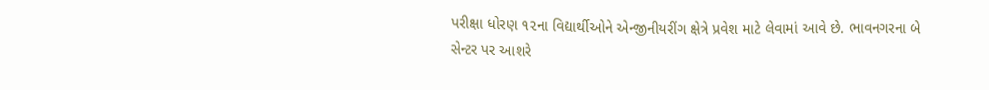પરીક્ષા ધોરણ ૧૨ના વિદ્યાર્થીઓને એન્જીનીયરીંગ ક્ષેત્રે પ્રવેશ માટે લેવામાં આવે છે. ભાવનગરના બે સેન્ટર પર આશરે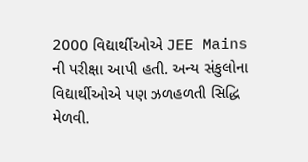2000 વિદ્યાર્થીઓએ JEE Mains ની પરીક્ષા આપી હતી. અન્ય સંકુલોના વિદ્યાર્થીઓએ પણ ઝળહળતી સિદ્ધિ મેળવી.